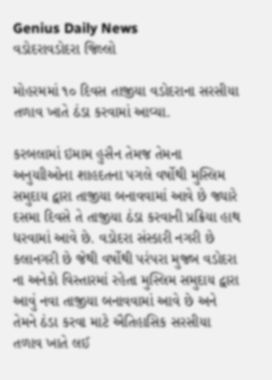Genius Daily News
વડોદરાવડોદરા જિલ્લો

મોહરમમાં ૧૦ દિવસ તાજીયા વડોદરાના સરસીયા તળાવ ખાતે ઠંડા કરવામાં આવ્યા.

કરબલામાં ઇમામ હુસૈન તેમજ તેમના અનુયાીઓના શાહદતના પગલે વર્ષોથી મુસ્લિમ સમુદાય દ્વારા તાજીયા બનાવવામાં આવે છે જ્યારે દસમા દિવસે તે તાજીયા ઠંડા કરવાની પ્રક્રિયા હાથ ધરવામાં આવે છે. વડોદરા સંસ્કારી નગરી છે કલાનગરી છે જેથી વર્ષોથી પરંપરા મુજબ વડોદરા ના અનેકો વિસ્તારમાં રહેતા મુસ્લિમ સમુદાય દ્વારા આવું નવા તાજીયા બનાવવામાં આવે છે અને તેમને ઠંડા કરવા માટે ઐતિહાસિક સરસીયા તળાવ ખાતે લઈ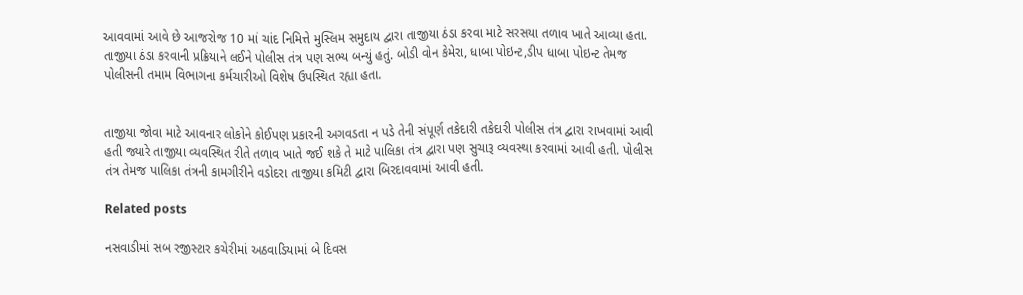આવવામાં આવે છે આજરોજ 10 માં ચાંદ નિમિત્તે મુસ્લિમ સમુદાય દ્વારા તાજીયા ઠંડા કરવા માટે સરસયા તળાવ ખાતે આવ્યા હતા. તાજીયા ઠંડા કરવાની પ્રક્રિયાને લઈને પોલીસ તંત્ર પણ સભ્ય બન્યું હતું. બોડી વોન કેમેરા, ધાબા પોઇન્ટ,ડીપ ધાબા પોઇન્ટ તેમજ પોલીસની તમામ વિભાગના કર્મચારીઓ વિશેષ ઉપસ્થિત રહ્યા હતા.


તાજીયા જોવા માટે આવનાર લોકોને કોઈપણ પ્રકારની અગવડતા ન પડે તેની સંપૂર્ણ તકેદારી તકેદારી પોલીસ તંત્ર દ્વારા રાખવામાં આવી હતી જ્યારે તાજીયા વ્યવસ્થિત રીતે તળાવ ખાતે જઈ શકે તે માટે પાલિકા તંત્ર દ્વારા પણ સુચારૂ વ્યવસ્થા કરવામાં આવી હતી. પોલીસ તંત્ર તેમજ પાલિકા તંત્રની કામગીરીને વડોદરા તાજીયા કમિટી દ્વારા બિરદાવવામાં આવી હતી.

Related posts

નસવાડીમાં સબ રજીસ્ટાર કચેરીમાં અઠવાડિયામાં બે દિવસ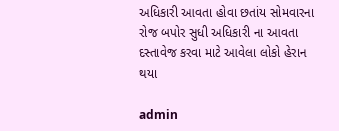અધિકારી આવતા હોવા છતાંય સોમવારના રોજ બપોર સુધી અધિકારી ના આવતા દસ્તાવેજ કરવા માટે આવેલા લોકો હેરાન થયા

admin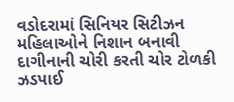વડોદરામાં સિનિયર સિટીઝન મહિલાઓને નિશાન બનાવી દાગીનાની ચોરી કરતી ચોર ટોળકી ઝડપાઈ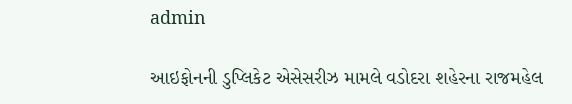admin

આઇફોનની ડુપ્લિકેટ એસેસરીઝ મામલે વડોદરા શહેરના રાજમહેલ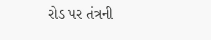રોડ પર તંત્રની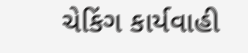ચેકિંગ કાર્યવાહી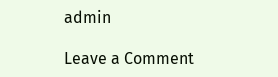admin

Leave a Comment